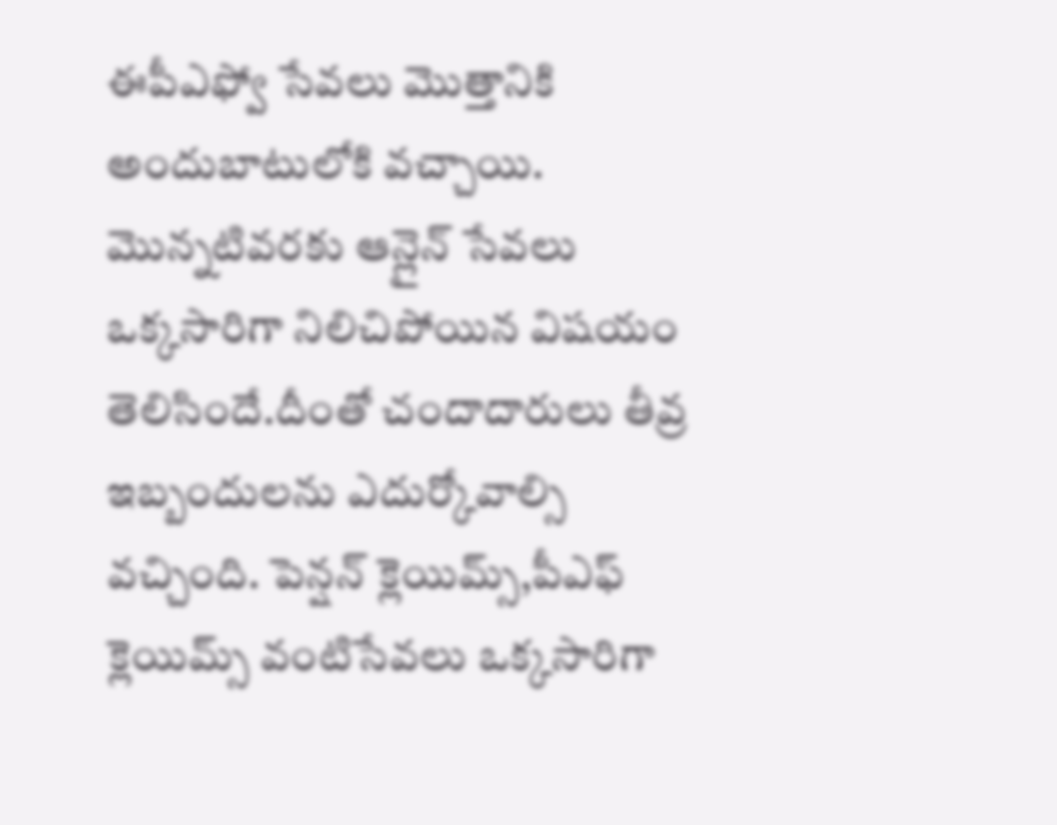ఈపీఎఫ్వో సేవలు మొత్తానికి అందుబాటులోకి వచ్చాయి. మొన్నటివరకు ఆన్లైన్ సేవలు ఒక్కసారిగా నిలిచిపోయిన విషయం తెలిసిందే.దీంతో చందాదారులు తీవ్ర ఇబ్బందులను ఎదుర్కోవాల్సి వచ్చింది. పెన్షన్ క్లెయిమ్స్,పీఎఫ్ క్లెయిమ్స్ వంటిసేవలు ఒక్కసారిగా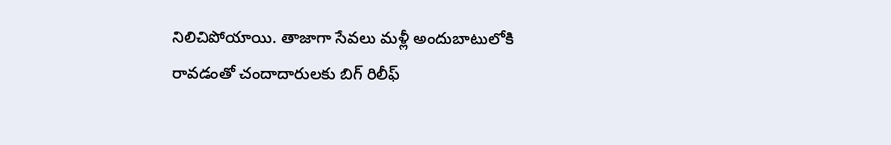నిలిచిపోయాయి. తాజాగా సేవలు మళ్లీ అందుబాటులోకి రావడంతో చందాదారులకు బిగ్ రిలీఫ్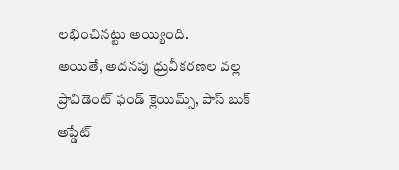లభించినట్టు అయ్యింది.
అయితే, అదనపు ధ్రువీకరణల వల్ల ప్రావిడెంట్ ఫండ్ క్లెయిమ్స్, పాస్ బుక్ అప్డేట్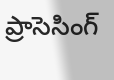ప్రాసెసింగ్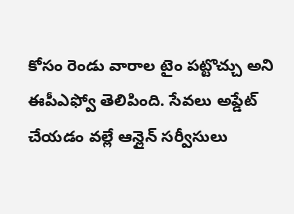కోసం రెండు వారాల టైం పట్టొచ్చు అని ఈపీఎఫ్వో తెలిపింది. సేవలు అప్డేట్ చేయడం వల్లే ఆన్లైన్ సర్వీసులు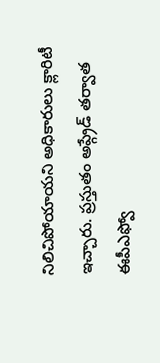నిలిచిపోయాయని అధికారులు క్లారిటీ ఇచ్చారు. ప్రస్తుతం అప్గ్రేడ్ తర్వాత ఈపీఎఫ్వో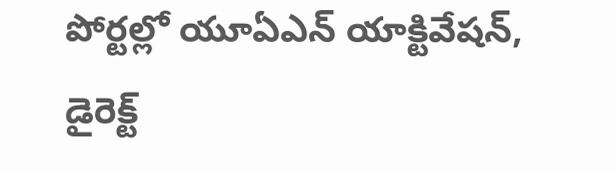పోర్టల్లో యూఏఎన్ యాక్టివేషన్, డైరెక్ట్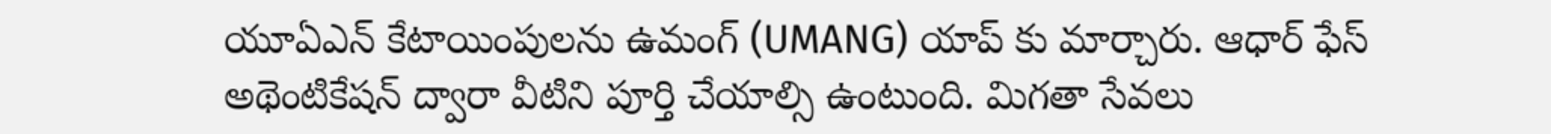యూఏఎన్ కేటాయింపులను ఉమంగ్ (UMANG) యాప్ కు మార్చారు. ఆధార్ ఫేస్ అథెంటికేషన్ ద్వారా వీటిని పూర్తి చేయాల్సి ఉంటుంది. మిగతా సేవలు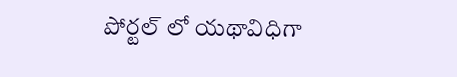పోర్టల్ లో యథావిధిగా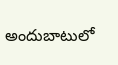అందుబాటులో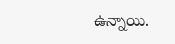ఉన్నాయి.